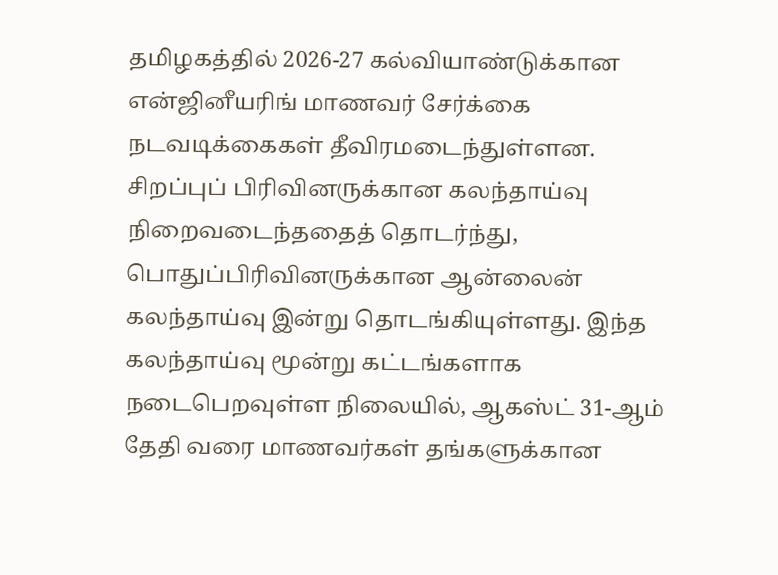தமிழகத்தில் 2026-27 கல்வியாண்டுக்கான என்ஜினீயரிங் மாணவர் சேர்க்கை நடவடிக்கைகள் தீவிரமடைந்துள்ளன. சிறப்புப் பிரிவினருக்கான கலந்தாய்வு நிறைவடைந்ததைத் தொடர்ந்து, பொதுப்பிரிவினருக்கான ஆன்லைன் கலந்தாய்வு இன்று தொடங்கியுள்ளது. இந்த கலந்தாய்வு மூன்று கட்டங்களாக நடைபெறவுள்ள நிலையில், ஆகஸ்ட் 31-ஆம் தேதி வரை மாணவர்கள் தங்களுக்கான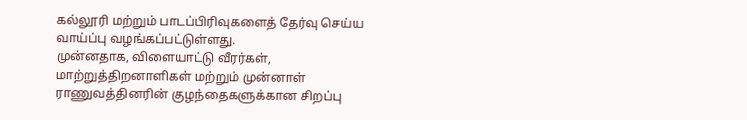கல்லூரி மற்றும் பாடப்பிரிவுகளைத் தேர்வு செய்ய வாய்ப்பு வழங்கப்பட்டுள்ளது.
முன்னதாக, விளையாட்டு வீரர்கள், மாற்றுத்திறனாளிகள் மற்றும் முன்னாள் ராணுவத்தினரின் குழந்தைகளுக்கான சிறப்பு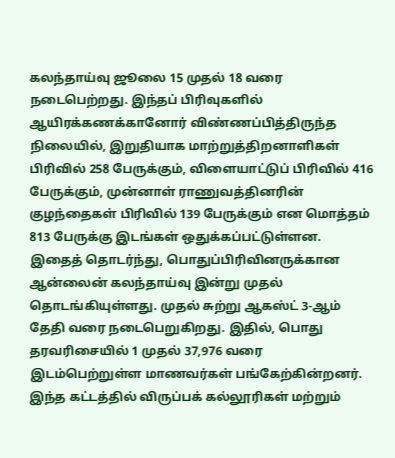கலந்தாய்வு ஜூலை 15 முதல் 18 வரை நடைபெற்றது. இந்தப் பிரிவுகளில் ஆயிரக்கணக்கானோர் விண்ணப்பித்திருந்த நிலையில், இறுதியாக மாற்றுத்திறனாளிகள் பிரிவில் 258 பேருக்கும், விளையாட்டுப் பிரிவில் 416 பேருக்கும், முன்னாள் ராணுவத்தினரின் குழந்தைகள் பிரிவில் 139 பேருக்கும் என மொத்தம் 813 பேருக்கு இடங்கள் ஒதுக்கப்பட்டுள்ளன.
இதைத் தொடர்ந்து, பொதுப்பிரிவினருக்கான ஆன்லைன் கலந்தாய்வு இன்று முதல் தொடங்கியுள்ளது. முதல் சுற்று ஆகஸ்ட் 3-ஆம் தேதி வரை நடைபெறுகிறது. இதில், பொது தரவரிசையில் 1 முதல் 37,976 வரை இடம்பெற்றுள்ள மாணவர்கள் பங்கேற்கின்றனர். இந்த கட்டத்தில் விருப்பக் கல்லூரிகள் மற்றும்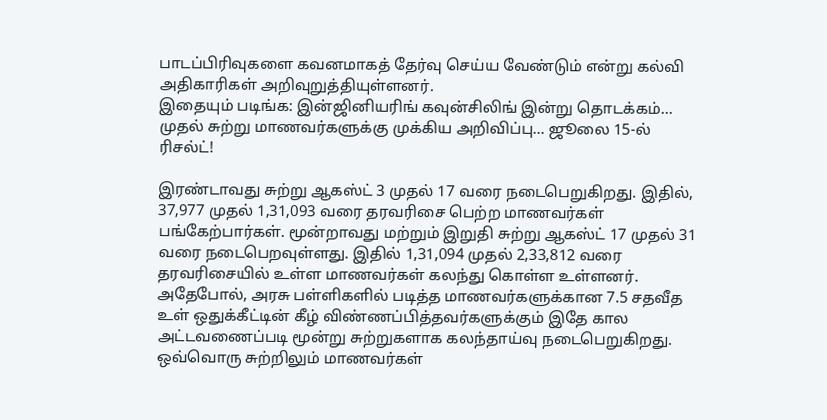பாடப்பிரிவுகளை கவனமாகத் தேர்வு செய்ய வேண்டும் என்று கல்வி அதிகாரிகள் அறிவுறுத்தியுள்ளனர்.
இதையும் படிங்க: இன்ஜினியரிங் கவுன்சிலிங் இன்று தொடக்கம்... முதல் சுற்று மாணவர்களுக்கு முக்கிய அறிவிப்பு... ஜூலை 15-ல் ரிசல்ட்!

இரண்டாவது சுற்று ஆகஸ்ட் 3 முதல் 17 வரை நடைபெறுகிறது. இதில், 37,977 முதல் 1,31,093 வரை தரவரிசை பெற்ற மாணவர்கள் பங்கேற்பார்கள். மூன்றாவது மற்றும் இறுதி சுற்று ஆகஸ்ட் 17 முதல் 31 வரை நடைபெறவுள்ளது. இதில் 1,31,094 முதல் 2,33,812 வரை தரவரிசையில் உள்ள மாணவர்கள் கலந்து கொள்ள உள்ளனர்.
அதேபோல், அரசு பள்ளிகளில் படித்த மாணவர்களுக்கான 7.5 சதவீத உள் ஒதுக்கீட்டின் கீழ் விண்ணப்பித்தவர்களுக்கும் இதே கால அட்டவணைப்படி மூன்று சுற்றுகளாக கலந்தாய்வு நடைபெறுகிறது. ஒவ்வொரு சுற்றிலும் மாணவர்கள்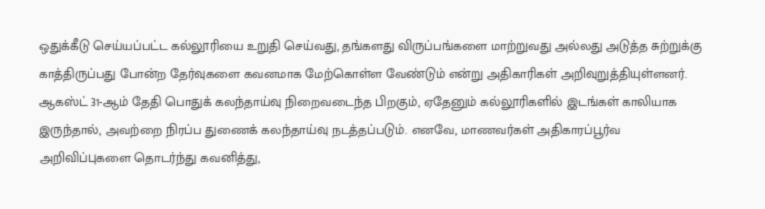ஒதுக்கீடு செய்யப்பட்ட கல்லூரியை உறுதி செய்வது, தங்களது விருப்பங்களை மாற்றுவது அல்லது அடுத்த சுற்றுக்கு காத்திருப்பது போன்ற தேர்வுகளை கவனமாக மேற்கொள்ள வேண்டும் என்று அதிகாரிகள் அறிவுறுத்தியுள்ளனர்.
ஆகஸ்ட் 31-ஆம் தேதி பொதுக் கலந்தாய்வு நிறைவடைந்த பிறகும், ஏதேனும் கல்லூரிகளில் இடங்கள் காலியாக இருந்தால், அவற்றை நிரப்ப துணைக் கலந்தாய்வு நடத்தப்படும். எனவே, மாணவர்கள் அதிகாரப்பூர்வ அறிவிப்புகளை தொடர்ந்து கவனித்து,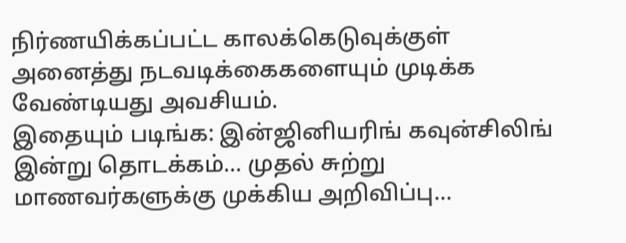நிர்ணயிக்கப்பட்ட காலக்கெடுவுக்குள் அனைத்து நடவடிக்கைகளையும் முடிக்க வேண்டியது அவசியம்.
இதையும் படிங்க: இன்ஜினியரிங் கவுன்சிலிங் இன்று தொடக்கம்... முதல் சுற்று மாணவர்களுக்கு முக்கிய அறிவிப்பு...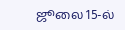ஜூலை 15-ல்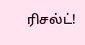ரிசல்ட்!